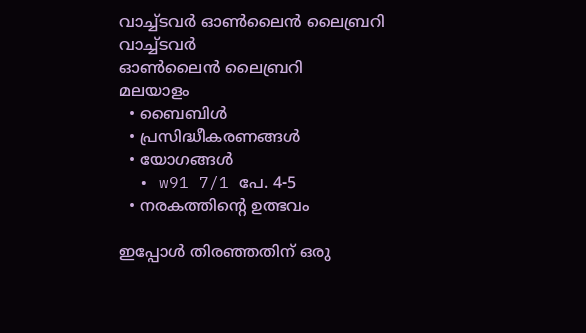വാച്ച്ടവര്‍ ഓണ്‍ലൈന്‍ ലൈബ്രറി
വാച്ച്ടവര്‍
ഓണ്‍ലൈന്‍ ലൈബ്രറി
മലയാളം
  • ബൈബിൾ
  • പ്രസിദ്ധീകരണങ്ങൾ
  • യോഗങ്ങൾ
  • w91 7/1 പേ. 4-5
  • നരകത്തിന്റെ ഉത്ഭവം

ഇപ്പോൾ തിരഞ്ഞതിന് ഒരു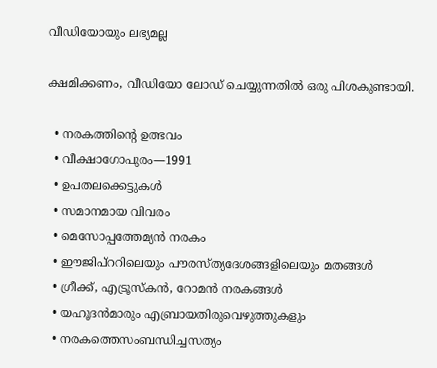വീഡിയോയും ലഭ്യമല്ല

ക്ഷമിക്കണം, വീഡിയോ ലോഡ് ചെയ്യുന്നതിൽ ഒരു പിശകുണ്ടായി.

  • നരകത്തിന്റെ ഉത്ഭവം
  • വീക്ഷാഗോപുരം—1991
  • ഉപതലക്കെട്ടുകള്‍
  • സമാനമായ വിവരം
  • മെസോപ്പത്തേമ്യൻ നരകം
  • ഈജിപ്‌ററിലെയും പൗരസ്‌ത്യദേശങ്ങളിലെയും മതങ്ങൾ
  • ഗ്രീക്ക്‌, എട്രൂസ്‌കൻ, റോമൻ നരകങ്ങൾ
  • യഹൂദൻമാരും എബ്രായതിരുവെഴുത്തുകളും
  • നരകത്തെസംബന്ധിച്ചസത്യം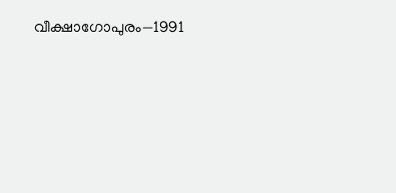വീക്ഷാഗോപുരം—1991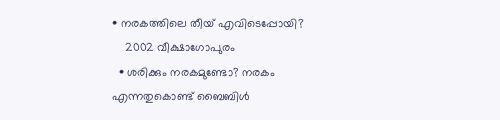• നരകത്തിലെ തീയ്‌ എവിടെപ്പോയി?
    2002 വീക്ഷാഗോപുരം
  • ശരിക്കും നരകമുണ്ടോ? നരകം എന്നതുകൊണ്ട്‌ ബൈബിൾ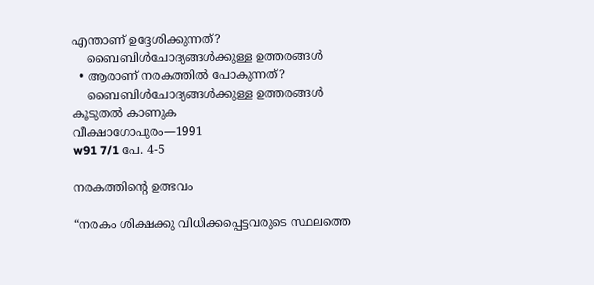എന്താണ്‌ ഉദ്ദേശിക്കുന്നത്‌?
    ബൈബിൾചോദ്യങ്ങൾക്കുള്ള ഉത്തരങ്ങൾ
  • ആരാണ്‌ നരകത്തിൽ പോകുന്നത്‌?
    ബൈബിൾചോദ്യങ്ങൾക്കുള്ള ഉത്തരങ്ങൾ
കൂടുതൽ കാണുക
വീക്ഷാഗോപുരം—1991
w91 7/1 പേ. 4-5

നരകത്തിന്റെ ഉത്ഭവം

“നരകം ശിക്ഷക്കു വിധിക്കപ്പെട്ടവരുടെ സ്ഥലത്തെ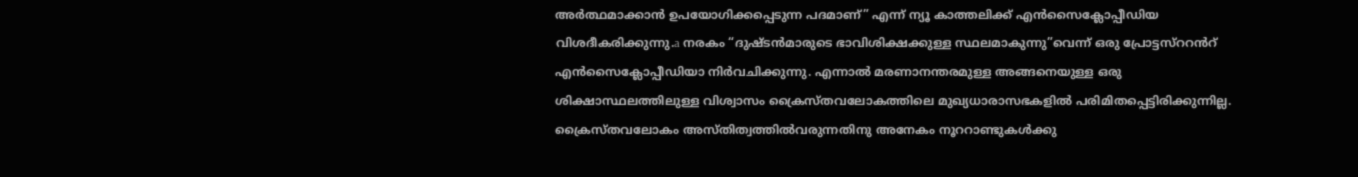അർത്ഥമാക്കാൻ ഉപയോഗിക്കപ്പെടുന്ന പദമാണ്‌” എന്ന്‌ ന്യൂ കാത്തലിക്ക്‌ എൻസൈക്ലോപ്പീഡിയ വിശദീകരിക്കുന്നു.a നരകം “ദുഷ്ടൻമാരുടെ ഭാവിശിക്ഷക്കുള്ള സ്ഥലമാകുന്നു”വെന്ന്‌ ഒരു പ്രോട്ടസ്‌ററൻറ്‌ എൻസൈക്ലോപ്പീഡിയാ നിർവചിക്കുന്നു. എന്നാൽ മരണാനന്തരമുള്ള അങ്ങനെയുള്ള ഒരു ശിക്ഷാസ്ഥലത്തിലുള്ള വിശ്വാസം ക്രൈസ്‌തവലോകത്തിലെ മുഖ്യധാരാസഭകളിൽ പരിമിതപ്പെട്ടിരിക്കുന്നില്ല. ക്രൈസ്‌തവലോകം അസ്‌തിത്വത്തിൽവരുന്നതിനു അനേകം നൂററാണ്ടുകൾക്കു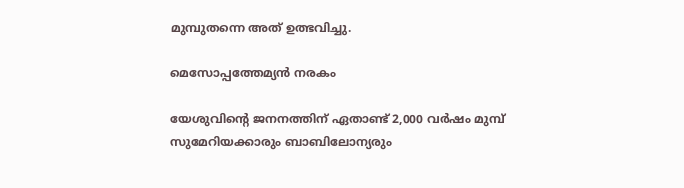മുമ്പുതന്നെ അത്‌ ഉത്ഭവിച്ചു.

മെസോപ്പത്തേമ്യൻ നരകം

യേശുവിന്റെ ജനനത്തിന്‌ ഏതാണ്ട്‌ 2,000 വർഷം മുമ്പ്‌ സുമേറിയക്കാരും ബാബിലോന്യരും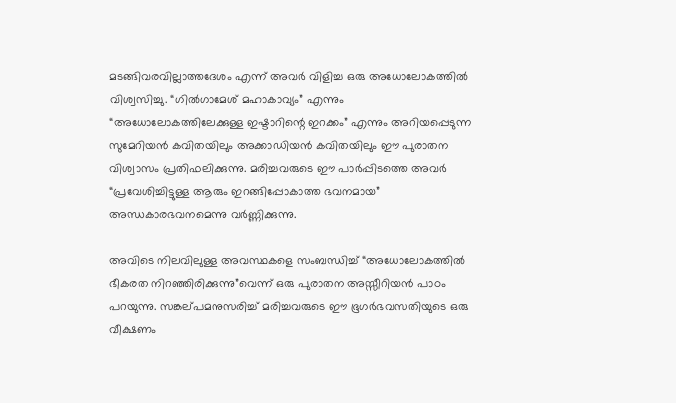മടങ്ങിവരവില്ലാത്തദേശം എന്ന്‌ അവർ വിളിച്ച ഒരു അധോലോകത്തിൽ വിശ്വസിച്ചു. “ഗിൽഗാമേശ്‌ മഹാകാവ്യം” എന്നും “അധോലോകത്തിലേക്കുള്ള ഇഷ്ടാറിന്റെ ഇറക്കം” എന്നും അറിയപ്പെടുന്ന സുമേറിയൻ കവിതയിലും അക്കാഡിയൻ കവിതയിലും ഈ പുരാതന വിശ്വാസം പ്രതിഫലിക്കുന്നു. മരിച്ചവരുടെ ഈ പാർപ്പിടത്തെ അവർ “പ്രവേശിച്ചിട്ടുള്ള ആരും ഇറങ്ങിപ്പോകാത്ത ഭവനമായ” അന്ധകാരഭവനമെന്നു വർണ്ണിക്കുന്നു.

അവിടെ നിലവിലുള്ള അവസ്ഥകളെ സംബന്ധിച്ച്‌ “അധോലോകത്തിൽ ഭീകരത നിറഞ്ഞിരിക്കുന്നു”വെന്ന്‌ ഒരു പുരാതന അസ്സീറിയൻ പാഠം പറയുന്നു. സങ്കല്‌പമനുസരിച്ച്‌ മരിച്ചവരുടെ ഈ ഭൂഗർഭവസതിയുടെ ഒരു വീക്ഷണം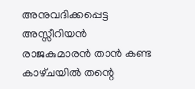അനുവദിക്കപ്പെട്ട അസ്സീറിയൻ രാജകുമാരൻ താൻ കണ്ട കാഴ്‌ചയിൽ തന്റെ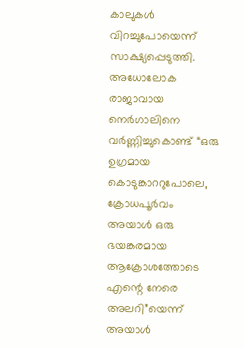കാലുകൾ വിറച്ചുപോയെന്ന്‌ സാക്ഷ്യപ്പെടുത്തി. അധോലോക രാജാവായ നെർഗാലിനെ വർണ്ണിച്ചുകൊണ്ട്‌ “ഒരു ഉഗ്രമായ കൊടുങ്കാററുപോലെ, ക്രോധപൂർവം അയാൾ ഒരു ഭയങ്കരമായ ആക്രോശത്തോടെ എന്റെ നേരെ അലറി”യെന്ന്‌ അയാൾ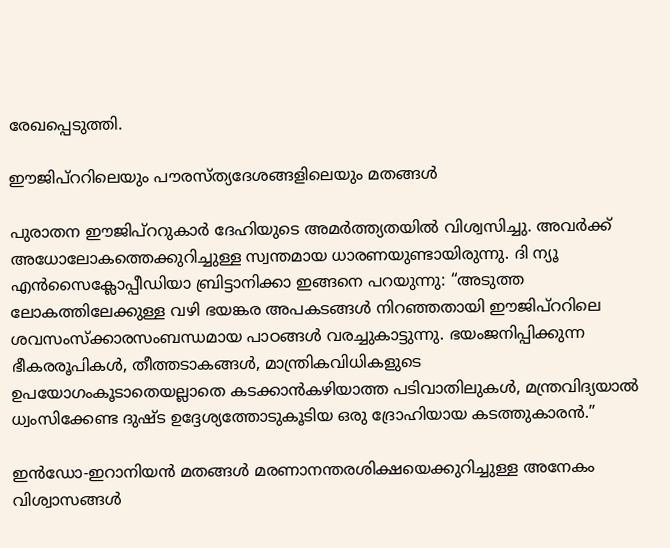രേഖപ്പെടുത്തി.

ഈജിപ്‌ററിലെയും പൗരസ്‌ത്യദേശങ്ങളിലെയും മതങ്ങൾ

പുരാതന ഈജിപ്‌ററുകാർ ദേഹിയുടെ അമർത്ത്യതയിൽ വിശ്വസിച്ചു. അവർക്ക്‌ അധോലോകത്തെക്കുറിച്ചുള്ള സ്വന്തമായ ധാരണയുണ്ടായിരുന്നു. ദി ന്യൂ എൻസൈക്ലോപ്പീഡിയാ ബ്രിട്ടാനിക്കാ ഇങ്ങനെ പറയുന്നു: “അടുത്ത ലോകത്തിലേക്കുള്ള വഴി ഭയങ്കര അപകടങ്ങൾ നിറഞ്ഞതായി ഈജിപ്‌ററിലെ ശവസംസ്‌ക്കാരസംബന്ധമായ പാഠങ്ങൾ വരച്ചുകാട്ടുന്നു. ഭയംജനിപ്പിക്കുന്ന ഭീകരരൂപികൾ, തീത്തടാകങ്ങൾ, മാന്ത്രികവിധികളുടെ ഉപയോഗംകൂടാതെയല്ലാതെ കടക്കാൻകഴിയാത്ത പടിവാതിലുകൾ, മന്ത്രവിദ്യയാൽ ധ്വംസിക്കേണ്ട ദുഷ്ട ഉദ്ദേശ്യത്തോടുകൂടിയ ഒരു ദ്രോഹിയായ കടത്തുകാരൻ.”

ഇൻഡോ-ഇറാനിയൻ മതങ്ങൾ മരണാനന്തരശിക്ഷയെക്കുറിച്ചുള്ള അനേകം വിശ്വാസങ്ങൾ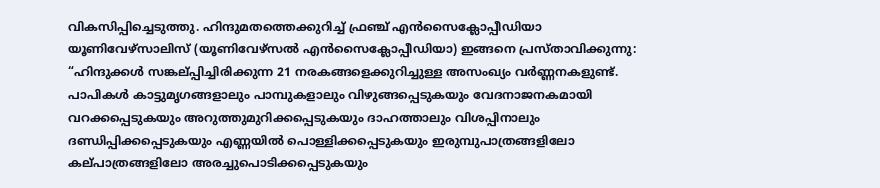വികസിപ്പിച്ചെടുത്തു. ഹിന്ദുമതത്തെക്കുറിച്ച്‌ ഫ്രഞ്ച്‌ എൻസൈക്ലോപ്പീഡിയാ യൂണിവേഴ്‌സാലിസ്‌ (യൂണിവേഴ്‌സൽ എൻസൈക്ലോപ്പീഡിയാ) ഇങ്ങനെ പ്രസ്‌താവിക്കുന്നു: “ഹിന്ദുക്കൾ സങ്കല്‌പ്പിച്ചിരിക്കുന്ന 21 നരകങ്ങളെക്കുറിച്ചുള്ള അസംഖ്യം വർണ്ണനകളുണ്ട്‌. പാപികൾ കാട്ടുമൃഗങ്ങളാലും പാമ്പുകളാലും വിഴുങ്ങപ്പെടുകയും വേദനാജനകമായി വറക്കപ്പെടുകയും അറുത്തുമുറിക്കപ്പെടുകയും ദാഹത്താലും വിശപ്പിനാലും ദണ്ഡിപ്പിക്കപ്പെടുകയും എണ്ണയിൽ പൊള്ളിക്കപ്പെടുകയും ഇരുമ്പുപാത്രങ്ങളിലോ കല്‌പാത്രങ്ങളിലോ അരച്ചുപൊടിക്കപ്പെടുകയും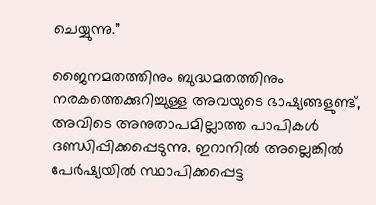ചെയ്യുന്നു.”

ജൈനമതത്തിനും ബുദ്ധമതത്തിനും നരകത്തെക്കുറിച്ചുള്ള അവയുടെ ഭാഷ്യങ്ങളുണ്ട്‌, അവിടെ അനുതാപമില്ലാത്ത പാപികൾ ദണ്ഡിപ്പിക്കപ്പെടുന്നു. ഇറാനിൽ അല്ലെങ്കിൽ പേർഷ്യയിൽ സ്ഥാപിക്കപ്പെട്ട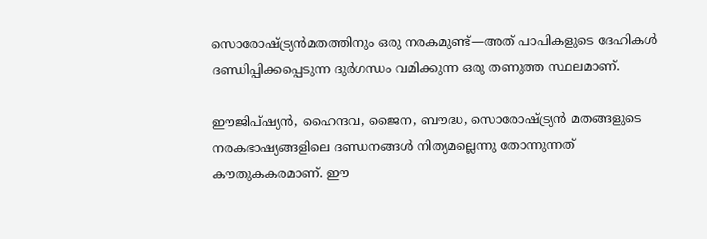സൊരോഷ്‌ട്ര്യൻമതത്തിനും ഒരു നരകമുണ്ട്‌—അത്‌ പാപികളുടെ ദേഹികൾ ദണ്ഡിപ്പിക്കപ്പെടുന്ന ദുർഗന്ധം വമിക്കുന്ന ഒരു തണുത്ത സ്ഥലമാണ്‌.

ഈജിപ്‌ഷ്യൻ, ഹൈന്ദവ, ജൈന, ബൗദ്ധ, സൊരോഷ്‌ട്ര്യൻ മതങ്ങളുടെ നരകഭാഷ്യങ്ങളിലെ ദണ്ഡനങ്ങൾ നിത്യമല്ലെന്നു തോന്നുന്നത്‌ കൗതുകകരമാണ്‌. ഈ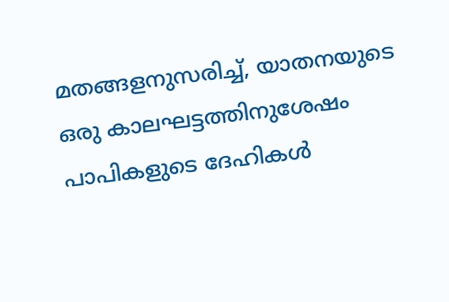മതങ്ങളനുസരിച്ച്‌, യാതനയുടെ ഒരു കാലഘട്ടത്തിനുശേഷം പാപികളുടെ ദേഹികൾ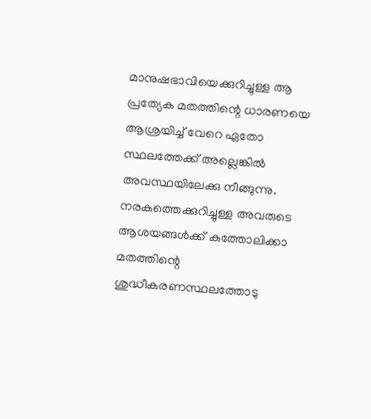മാനുഷഭാവിയെക്കുറിച്ചുള്ള ആ പ്രത്യേക മതത്തിന്റെ ധാരണയെ ആശ്രയിച്ച്‌ വേറെ ഏതോ സ്ഥലത്തേക്ക്‌ അല്ലെങ്കിൽ അവസ്ഥയിലേക്കു നീങ്ങുന്നു. നരകത്തെക്കുറിച്ചുള്ള അവരുടെ ആശയങ്ങൾക്ക്‌ കത്തോലിക്കാ മതത്തിന്റെ ശുദ്ധീകരണസ്ഥലത്തോടു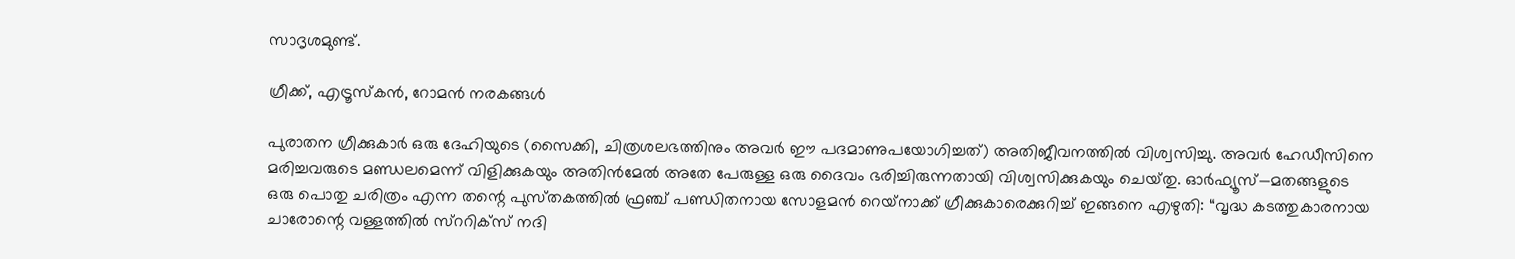സാദൃശമുണ്ട്‌.

ഗ്രീക്ക്‌, എട്രൂസ്‌കൻ, റോമൻ നരകങ്ങൾ

പുരാതന ഗ്രീക്കുകാർ ഒരു ദേഹിയുടെ (സൈക്കി, ചിത്രശലഭത്തിനും അവർ ഈ പദമാണുപയോഗിച്ചത്‌) അതിജീവനത്തിൽ വിശ്വസിച്ചു. അവർ ഹേഡീസിനെ മരിച്ചവരുടെ മണ്ഡലമെന്ന്‌ വിളിക്കുകയും അതിൻമേൽ അതേ പേരുള്ള ഒരു ദൈവം ഭരിച്ചിരുന്നതായി വിശ്വസിക്കുകയും ചെയ്‌തു. ഓർഫ്യൂസ്‌—മതങ്ങളുടെ ഒരു പൊതു ചരിത്രം എന്ന തന്റെ പുസ്‌തകത്തിൽ ഫ്രഞ്ച്‌ പണ്ഡിതനായ സോളമൻ റെയ്‌നാക്ക്‌ ഗ്രീക്കുകാരെക്കുറിച്ച്‌ ഇങ്ങനെ എഴുതി: “വൃദ്ധ കടത്തുകാരനായ ചാരോന്റെ വള്ളത്തിൽ സ്‌ററിക്‌സ്‌ നദി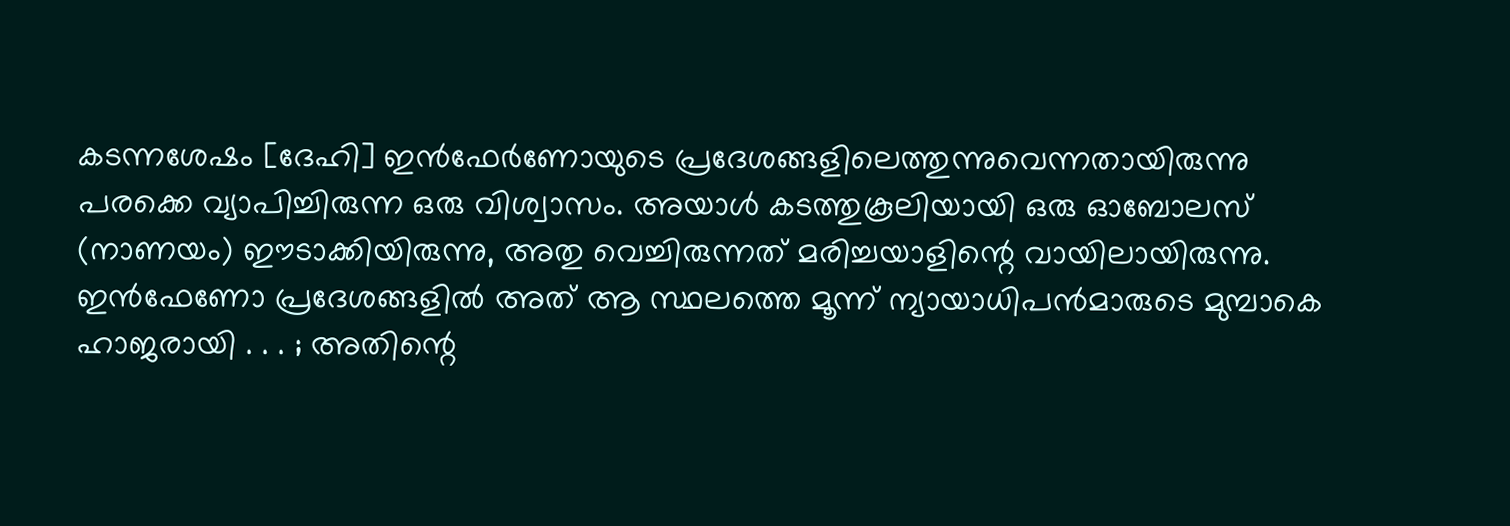കടന്നശേഷം [ദേഹി] ഇൻഫേർണോയുടെ പ്രദേശങ്ങളിലെത്തുന്നുവെന്നതായിരുന്നു പരക്കെ വ്യാപിച്ചിരുന്ന ഒരു വിശ്വാസം. അയാൾ കടത്തുകൂലിയായി ഒരു ഓബോലസ്‌ (നാണയം) ഈടാക്കിയിരുന്നു, അതു വെച്ചിരുന്നത്‌ മരിച്ചയാളിന്റെ വായിലായിരുന്നു. ഇൻഫേണോ പ്രദേശങ്ങളിൽ അത്‌ ആ സ്ഥലത്തെ മൂന്ന്‌ ന്യായാധിപൻമാരുടെ മുമ്പാകെ ഹാജരായി . . . ; അതിന്റെ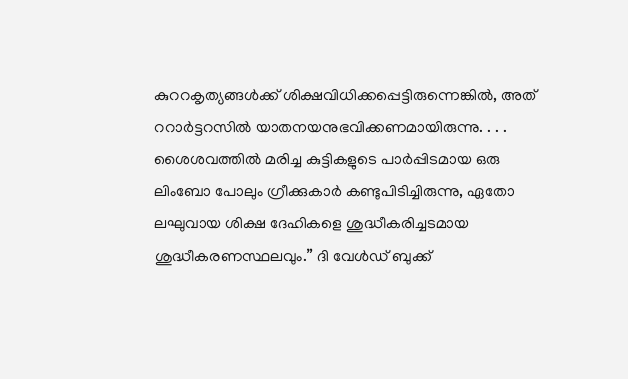കുററകൃത്യങ്ങൾക്ക്‌ ശിക്ഷവിധിക്കപ്പെട്ടിരുന്നെങ്കിൽ, അത്‌ ററാർട്ടറസിൽ യാതനയനുഭവിക്കണമായിരുന്നു. . . . ശൈശവത്തിൽ മരിച്ച കുട്ടികളുടെ പാർപ്പിടമായ ഒരു ലിംബോ പോലും ഗ്രീക്കുകാർ കണ്ടുപിടിച്ചിരുന്നു, ഏതോ ലഘുവായ ശിക്ഷ ദേഹികളെ ശുദ്ധീകരിച്ചടമായ ശുദ്ധീകരണസ്ഥലവും.” ദി വേൾഡ്‌ ബുക്ക്‌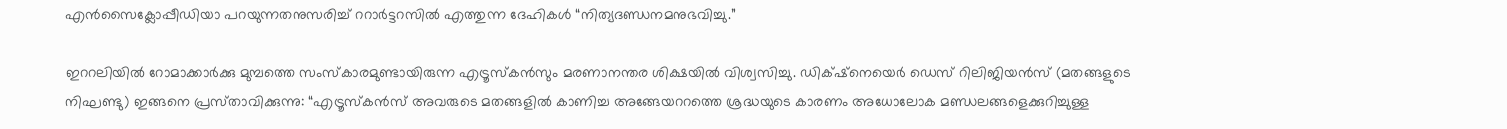എൻസൈക്ലോപ്പീഡിയാ പറയുന്നതനുസരിച്ച്‌ ററാർട്ടറസിൽ എത്തുന്ന ദേഹികൾ “നിത്യദണ്ഡനമനുഭവിച്ചു.”

ഇററലിയിൽ റോമാക്കാർക്കു മുമ്പത്തെ സംസ്‌കാരമുണ്ടായിരുന്ന എട്രൂസ്‌കൻസും മരണാനന്തര ശിക്ഷയിൽ വിശ്വസിച്ചു. ഡിക്‌ഷ്‌നെയെർ ഡെസ്‌ റിലിജിയൻസ്‌ (മതങ്ങളുടെ നിഘണ്ടു) ഇങ്ങനെ പ്രസ്‌താവിക്കുന്നു: “എട്രൂസ്‌കൻസ്‌ അവരുടെ മതങ്ങളിൽ കാണിച്ച അങ്ങേയററത്തെ ശ്രദ്ധയുടെ കാരണം അധോലോക മണ്ഡലങ്ങളെക്കുറിച്ചുള്ള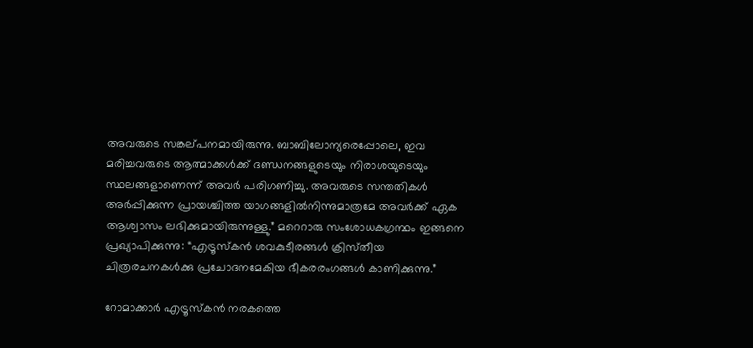അവരുടെ സങ്കല്‌പനമായിരുന്നു. ബാബിലോന്യരെപ്പോലെ, ഇവ മരിച്ചവരുടെ ആത്മാക്കൾക്ക്‌ ദണ്ഡനങ്ങളുടെയും നിരാശയുടെയും സ്ഥലങ്ങളാണെന്ന്‌ അവർ പരിഗണിച്ചു. അവരുടെ സന്തതികൾ അർപ്പിക്കുന്ന പ്രായശ്ചിത്ത യാഗങ്ങളിൽനിന്നുമാത്രമേ അവർക്ക്‌ ഏക ആശ്വാസം ലഭിക്കുമായിരുന്നുള്ളു.” മറെറാരു സംശോധകഗ്രന്ഥം ഇങ്ങനെ പ്രഖ്യാപിക്കുന്നു: “എട്രൂസ്‌കൻ ശവകുടീരങ്ങൾ ക്രിസ്‌തീയ ചിത്രരചനകൾക്കു പ്രചോദനമേകിയ ഭീകരരംഗങ്ങൾ കാണിക്കുന്നു.”

റോമാക്കാർ എട്രൂസ്‌കൻ നരകത്തെ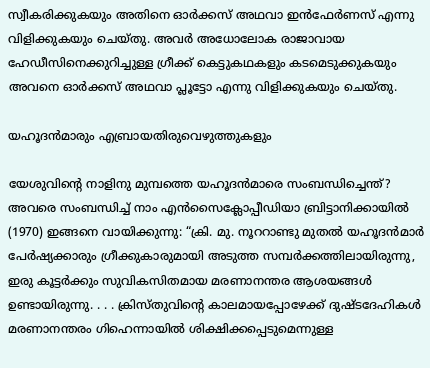സ്വീകരിക്കുകയും അതിനെ ഓർക്കസ്‌ അഥവാ ഇൻഫേർണസ്‌ എന്നു വിളിക്കുകയും ചെയ്‌തു. അവർ അധോലോക രാജാവായ ഹേഡീസിനെക്കുറിച്ചുള്ള ഗ്രീക്ക്‌ കെട്ടുകഥകളും കടമെടുക്കുകയും അവനെ ഓർക്കസ്‌ അഥവാ പ്ലൂട്ടോ എന്നു വിളിക്കുകയും ചെയ്‌തു.

യഹൂദൻമാരും എബ്രായതിരുവെഴുത്തുകളും

യേശുവിന്റെ നാളിനു മുമ്പത്തെ യഹൂദൻമാരെ സംബന്ധിച്ചെന്ത്‌? അവരെ സംബന്ധിച്ച്‌ നാം എൻസൈക്ലോപ്പീഡിയാ ബ്രിട്ടാനിക്കായിൽ (1970) ഇങ്ങനെ വായിക്കുന്നു: “ക്രി. മു. നൂററാണ്ടു മുതൽ യഹൂദൻമാർ പേർഷ്യക്കാരും ഗ്രീക്കുകാരുമായി അടുത്ത സമ്പർക്കത്തിലായിരുന്നു, ഇരു കൂട്ടർക്കും സുവികസിതമായ മരണാനന്തര ആശയങ്ങൾ ഉണ്ടായിരുന്നു. . . . ക്രിസ്‌തുവിന്റെ കാലമായപ്പോഴേക്ക്‌ ദുഷ്ടദേഹികൾ മരണാനന്തരം ഗിഹെന്നായിൽ ശിക്ഷിക്കപ്പെടുമെന്നുള്ള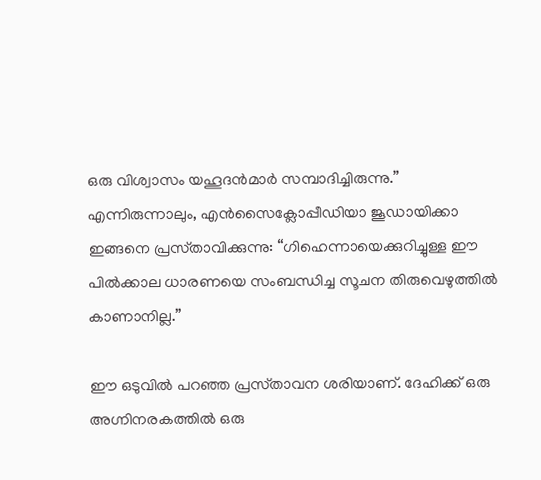ഒരു വിശ്വാസം യഹൂദൻമാർ സമ്പാദിച്ചിരുന്നു.” എന്നിരുന്നാലും, എൻസൈക്ലോപ്പീഡിയാ ജൂഡായിക്കാ ഇങ്ങനെ പ്രസ്‌താവിക്കുന്നു: “ഗിഹെന്നായെക്കുറിച്ചുള്ള ഈ പിൽക്കാല ധാരണയെ സംബന്ധിച്ച സൂചന തിരുവെഴുത്തിൽ കാണാനില്ല.”

ഈ ഒടുവിൽ പറഞ്ഞ പ്രസ്‌താവന ശരിയാണ്‌. ദേഹിക്ക്‌ ഒരു അഗ്നിനരകത്തിൽ ഒരു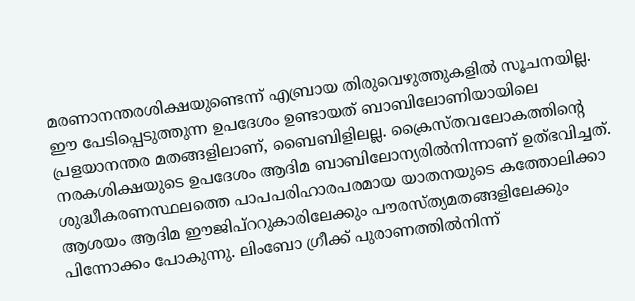മരണാനന്തരശിക്ഷയുണ്ടെന്ന്‌ എബ്രായ തിരുവെഴുത്തുകളിൽ സൂചനയില്ല. ഈ പേടിപ്പെടുത്തുന്ന ഉപദേശം ഉണ്ടായത്‌ ബാബിലോണിയായിലെ പ്രളയാനന്തര മതങ്ങളിലാണ്‌, ബൈബിളിലല്ല. ക്രൈസ്‌തവലോകത്തിന്റെ നരകശിക്ഷയുടെ ഉപദേശം ആദിമ ബാബിലോന്യരിൽനിന്നാണ്‌ ഉത്‌ഭവിച്ചത്‌. ശുദ്ധീകരണസ്ഥലത്തെ പാപപരിഹാരപരമായ യാതനയുടെ കത്തോലിക്കാ ആശയം ആദിമ ഈജിപ്‌ററുകാരിലേക്കും പൗരസ്‌ത്യമതങ്ങളിലേക്കും പിന്നോക്കം പോകുന്നു. ലിംബോ ഗ്രീക്ക്‌ പുരാണത്തിൽനിന്ന്‌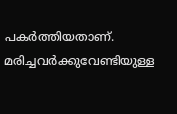പകർത്തിയതാണ്‌. മരിച്ചവർക്കുവേണ്ടിയുള്ള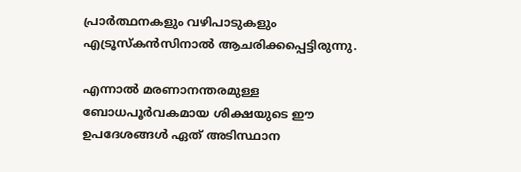പ്രാർത്ഥനകളും വഴിപാടുകളും എട്രൂസ്‌കൻസിനാൽ ആചരിക്കപ്പെട്ടിരുന്നു.

എന്നാൽ മരണാനന്തരമുള്ള ബോധപൂർവകമായ ശിക്ഷയുടെ ഈ ഉപദേശങ്ങൾ ഏത്‌ അടിസ്ഥാന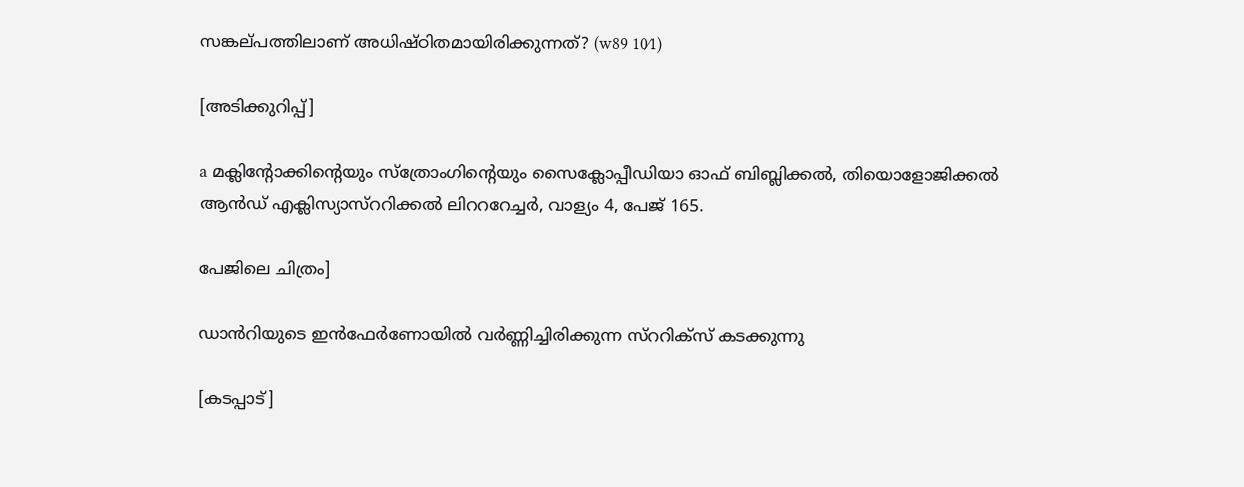സങ്കല്‌പത്തിലാണ്‌ അധിഷ്‌ഠിതമായിരിക്കുന്നത്‌? (w89 10⁄1)

[അടിക്കുറിപ്പ്‌]

a മക്ലിന്റോക്കിന്റെയും സ്‌ത്രോംഗിന്റെയും സൈക്ലോപ്പീഡിയാ ഓഫ്‌ ബിബ്ലിക്കൽ, തിയൊളോജിക്കൽ ആൻഡ്‌ എക്ലിസ്യാസ്‌ററിക്കൽ ലിറററേച്ചർ, വാള്യം 4, പേജ്‌ 165.

പേജിലെ ചിത്രം]

ഡാൻറിയുടെ ഇൻഫേർണോയിൽ വർണ്ണിച്ചിരിക്കുന്ന സ്‌ററിക്‌സ്‌ കടക്കുന്നു

[കടപ്പാട്‌]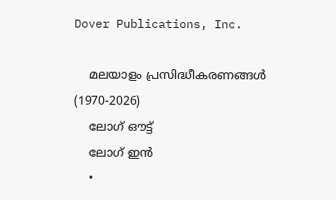Dover Publications, Inc.

    മലയാളം പ്രസിദ്ധീകരണങ്ങൾ (1970-2026)
    ലോഗ് ഔട്ട്
    ലോഗ് ഇൻ
    •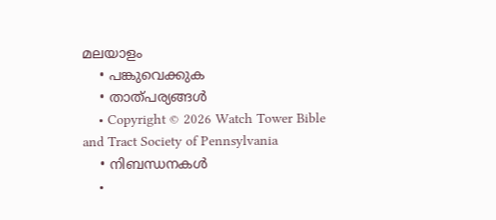മലയാളം
    • പങ്കുവെക്കുക
    • താത്പര്യങ്ങൾ
    • Copyright © 2026 Watch Tower Bible and Tract Society of Pennsylvania
    • നിബന്ധനകള്‍
    •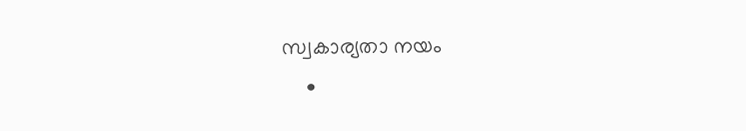സ്വകാര്യതാ നയം
    •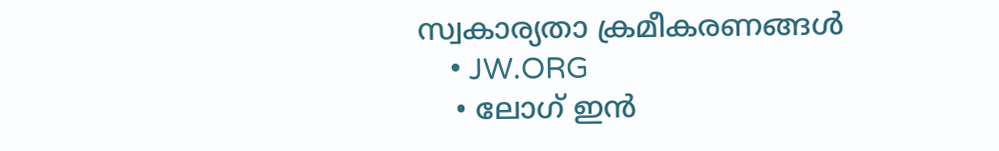സ്വകാര്യതാ ക്രമീകരണങ്ങൾ
    • JW.ORG
    • ലോഗ് ഇൻ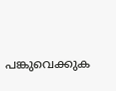പങ്കുവെക്കുക